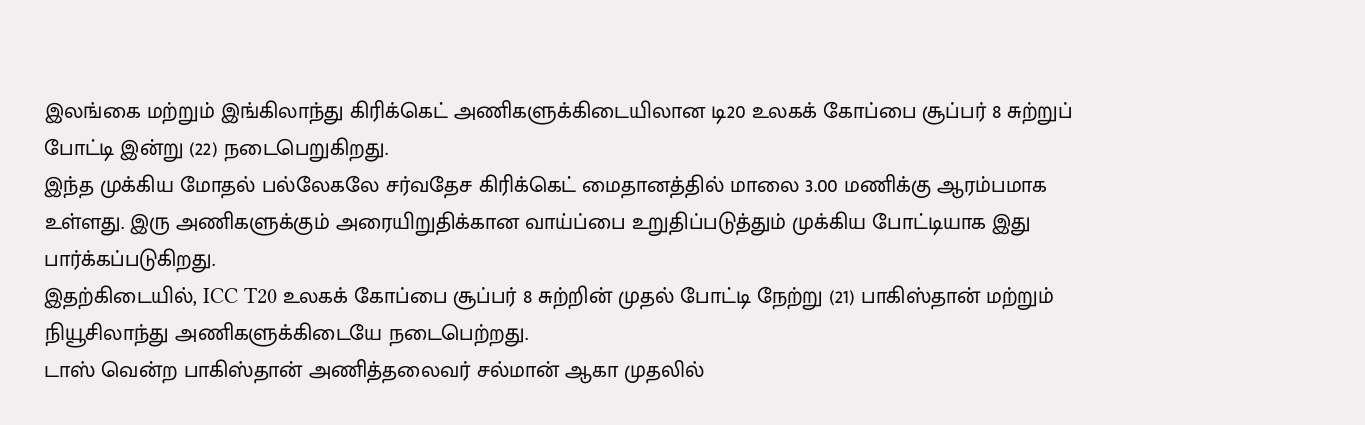இலங்கை மற்றும் இங்கிலாந்து கிரிக்கெட் அணிகளுக்கிடையிலான டி20 உலகக் கோப்பை சூப்பர் 8 சுற்றுப் போட்டி இன்று (22) நடைபெறுகிறது.
இந்த முக்கிய மோதல் பல்லேகலே சர்வதேச கிரிக்கெட் மைதானத்தில் மாலை 3.00 மணிக்கு ஆரம்பமாக உள்ளது. இரு அணிகளுக்கும் அரையிறுதிக்கான வாய்ப்பை உறுதிப்படுத்தும் முக்கிய போட்டியாக இது பார்க்கப்படுகிறது.
இதற்கிடையில், ICC T20 உலகக் கோப்பை சூப்பர் 8 சுற்றின் முதல் போட்டி நேற்று (21) பாகிஸ்தான் மற்றும் நியூசிலாந்து அணிகளுக்கிடையே நடைபெற்றது.
டாஸ் வென்ற பாகிஸ்தான் அணித்தலைவர் சல்மான் ஆகா முதலில்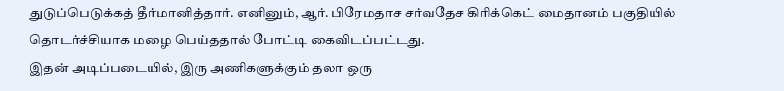துடுப்பெடுக்கத் தீர்மானித்தார். எனினும், ஆர். பிரேமதாச சர்வதேச கிரிக்கெட் மைதானம் பகுதியில் தொடர்ச்சியாக மழை பெய்ததால் போட்டி கைவிடப்பட்டது.
இதன் அடிப்படையில், இரு அணிகளுக்கும் தலா ஒரு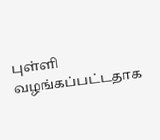புள்ளி வழங்கப்பட்டதாக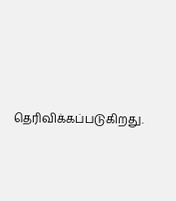தெரிவிக்கப்படுகிறது.